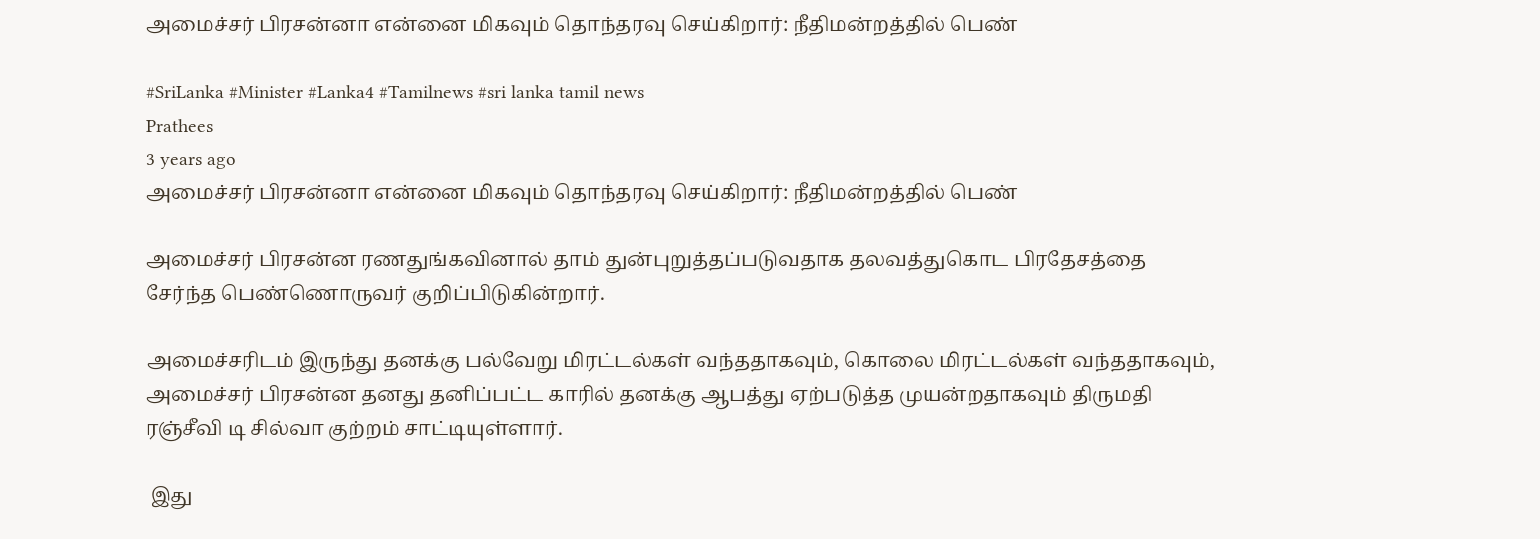அமைச்சர் பிரசன்னா என்னை மிகவும் தொந்தரவு செய்கிறார்: நீதிமன்றத்தில் பெண்

#SriLanka #Minister #Lanka4 #Tamilnews #sri lanka tamil news
Prathees
3 years ago
அமைச்சர் பிரசன்னா என்னை மிகவும் தொந்தரவு செய்கிறார்: நீதிமன்றத்தில் பெண்

அமைச்சர் பிரசன்ன ரணதுங்கவினால் தாம் துன்புறுத்தப்படுவதாக தலவத்துகொட பிரதேசத்தை சேர்ந்த பெண்ணொருவர் குறிப்பிடுகின்றார்.

அமைச்சரிடம் இருந்து தனக்கு பல்வேறு மிரட்டல்கள் வந்ததாகவும், கொலை மிரட்டல்கள் வந்ததாகவும், அமைச்சர் பிரசன்ன தனது தனிப்பட்ட காரில் தனக்கு ஆபத்து ஏற்படுத்த முயன்றதாகவும் திருமதி ரஞ்சீவி டி சில்வா குற்றம் சாட்டியுள்ளார்.

 இது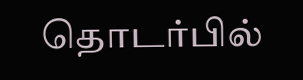தொடர்பில்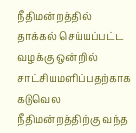நீதிமன்றத்தில் தாக்கல் செய்யப்பட்ட வழக்கு ஒன்றில் சாட்சியமளிப்பதற்காக கடுவெல நீதிமன்றத்திற்கு வந்த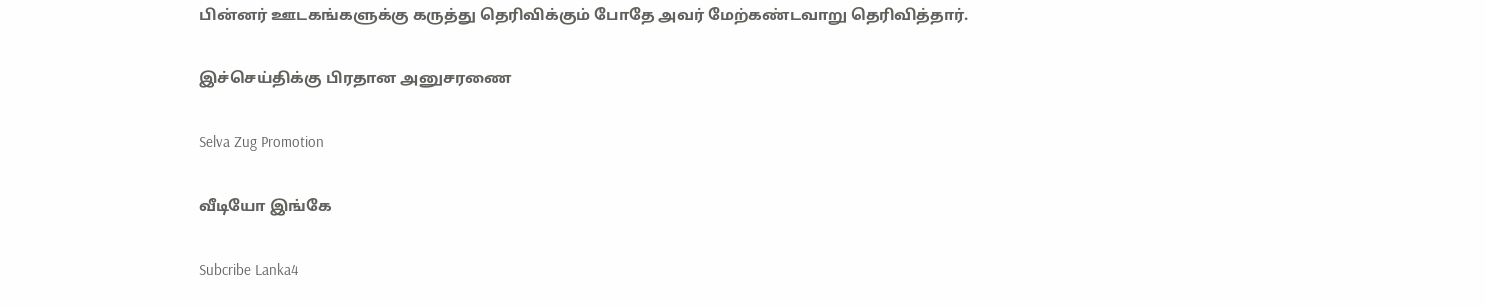பின்னர் ஊடகங்களுக்கு கருத்து தெரிவிக்கும் போதே அவர் மேற்கண்டவாறு தெரிவித்தார்.

இச்செய்திக்கு பிரதான அனுசரணை

Selva Zug Promotion

வீடியோ இங்கே

Subcribe Lanka4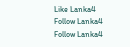Like Lanka4
Follow Lanka4
Follow Lanka4